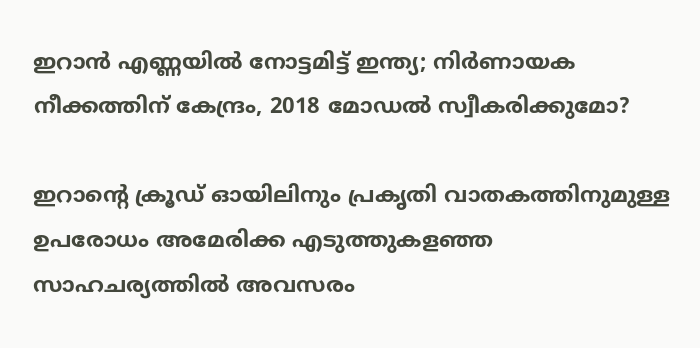ഇറാന്‍ എണ്ണയില്‍ നോട്ടമിട്ട് ഇന്ത്യ; നിര്‍ണായക നീക്കത്തിന് കേന്ദ്രം, 2018 മോഡല്‍ സ്വീകരിക്കുമോ?

ഇറാന്റെ ക്രൂഡ് ഓയിലിനും പ്രകൃതി വാതകത്തിനുമുള്ള ഉപരോധം അമേരിക്ക എടുത്തുകളഞ്ഞ സാഹചര്യത്തില്‍ അവസരം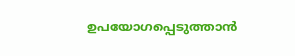ഉപയോഗപ്പെടുത്താന്‍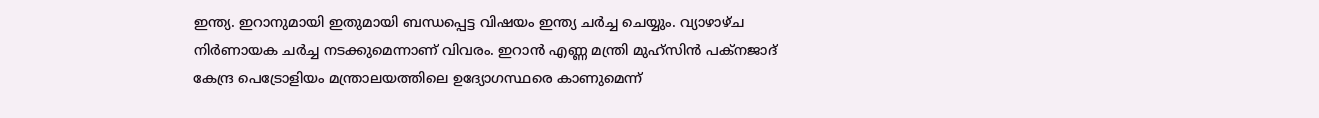ഇന്ത്യ. ഇറാനുമായി ഇതുമായി ബന്ധപ്പെട്ട വിഷയം ഇന്ത്യ ചര്‍ച്ച ചെയ്യും. വ്യാഴാഴ്ച നിര്‍ണായക ചര്‍ച്ച നടക്കുമെന്നാണ് വിവരം. ഇറാന്‍ എണ്ണ മന്ത്രി മുഹ്‌സിന്‍ പക്‌നജാദ് കേന്ദ്ര പെട്രോളിയം മന്ത്രാലയത്തിലെ ഉദ്യോഗസ്ഥരെ കാണുമെന്ന്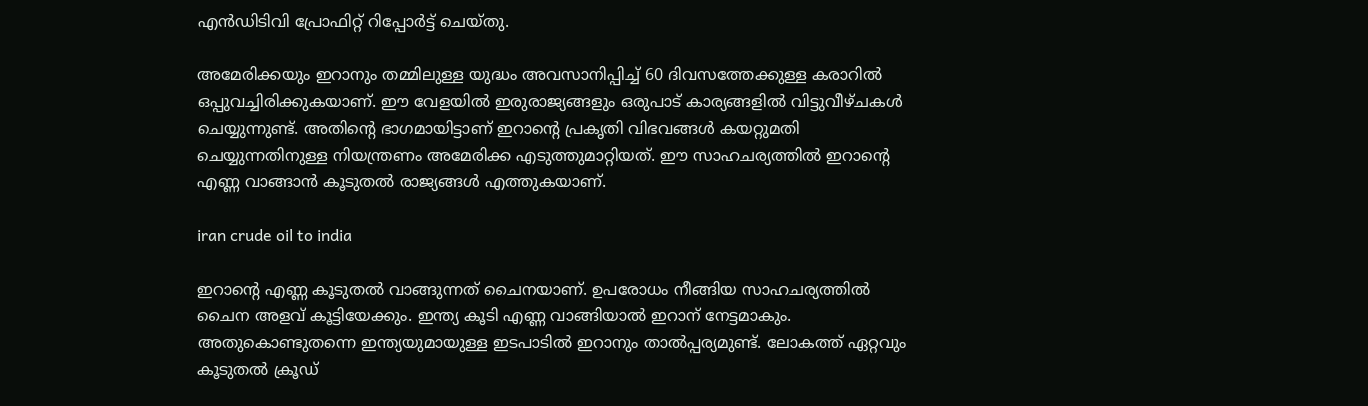എന്‍ഡിടിവി പ്രോഫിറ്റ് റിപ്പോര്‍ട്ട് ചെയ്തു.

അമേരിക്കയും ഇറാനും തമ്മിലുള്ള യുദ്ധം അവസാനിപ്പിച്ച് 60 ദിവസത്തേക്കുള്ള കരാറില്‍ ഒപ്പുവച്ചിരിക്കുകയാണ്. ഈ വേളയില്‍ ഇരുരാജ്യങ്ങളും ഒരുപാട് കാര്യങ്ങളില്‍ വിട്ടുവീഴ്ചകള്‍ ചെയ്യുന്നുണ്ട്. അതിന്റെ ഭാഗമായിട്ടാണ് ഇറാന്റെ പ്രകൃതി വിഭവങ്ങള്‍ കയറ്റുമതി ചെയ്യുന്നതിനുള്ള നിയന്ത്രണം അമേരിക്ക എടുത്തുമാറ്റിയത്. ഈ സാഹചര്യത്തില്‍ ഇറാന്റെ എണ്ണ വാങ്ങാന്‍ കൂടുതല്‍ രാജ്യങ്ങള്‍ എത്തുകയാണ്.

iran crude oil to india

ഇറാന്റെ എണ്ണ കൂടുതല്‍ വാങ്ങുന്നത് ചൈനയാണ്. ഉപരോധം നീങ്ങിയ സാഹചര്യത്തില്‍ ചൈന അളവ് കൂട്ടിയേക്കും. ഇന്ത്യ കൂടി എണ്ണ വാങ്ങിയാല്‍ ഇറാന് നേട്ടമാകും. അതുകൊണ്ടുതന്നെ ഇന്ത്യയുമായുള്ള ഇടപാടില്‍ ഇറാനും താല്‍പ്പര്യമുണ്ട്. ലോകത്ത് ഏറ്റവും കൂടുതല്‍ ക്രൂഡ്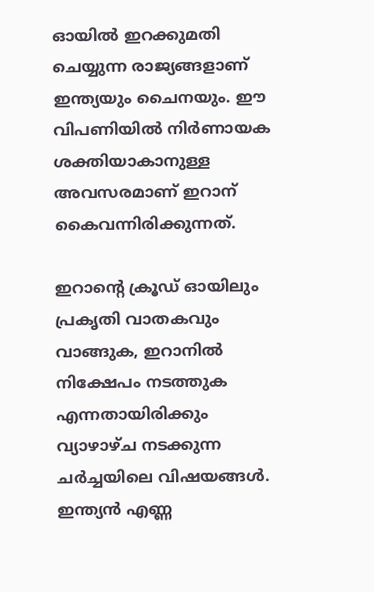ഓയില്‍ ഇറക്കുമതി ചെയ്യുന്ന രാജ്യങ്ങളാണ് ഇന്ത്യയും ചൈനയും. ഈ വിപണിയില്‍ നിര്‍ണായക ശക്തിയാകാനുള്ള അവസരമാണ് ഇറാന് കൈവന്നിരിക്കുന്നത്.

ഇറാന്റെ ക്രൂഡ് ഓയിലും പ്രകൃതി വാതകവും വാങ്ങുക, ഇറാനില്‍ നിക്ഷേപം നടത്തുക എന്നതായിരിക്കും വ്യാഴാഴ്ച നടക്കുന്ന ചര്‍ച്ചയിലെ വിഷയങ്ങള്‍. ഇന്ത്യന്‍ എണ്ണ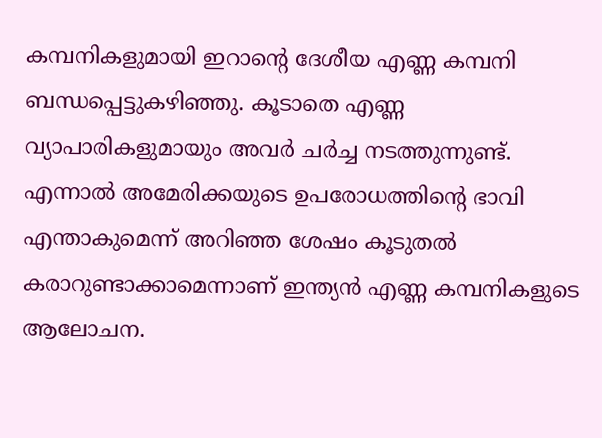കമ്പനികളുമായി ഇറാന്റെ ദേശീയ എണ്ണ കമ്പനി ബന്ധപ്പെട്ടുകഴിഞ്ഞു. കൂടാതെ എണ്ണ വ്യാപാരികളുമായും അവര്‍ ചര്‍ച്ച നടത്തുന്നുണ്ട്. എന്നാല്‍ അമേരിക്കയുടെ ഉപരോധത്തിന്റെ ഭാവി എന്താകുമെന്ന് അറിഞ്ഞ ശേഷം കൂടുതല്‍ കരാറുണ്ടാക്കാമെന്നാണ് ഇന്ത്യന്‍ എണ്ണ കമ്പനികളുടെ ആലോചന.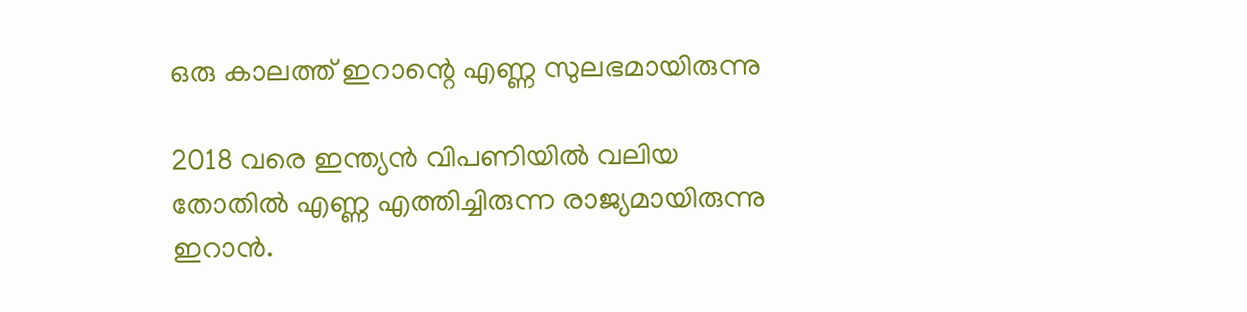ഒരു കാലത്ത് ഇറാന്റെ എണ്ണ സുലഭമായിരുന്നു

2018 വരെ ഇന്ത്യന്‍ വിപണിയില്‍ വലിയ തോതില്‍ എണ്ണ എത്തിച്ചിരുന്ന രാജ്യമായിരുന്നു ഇറാന്‍.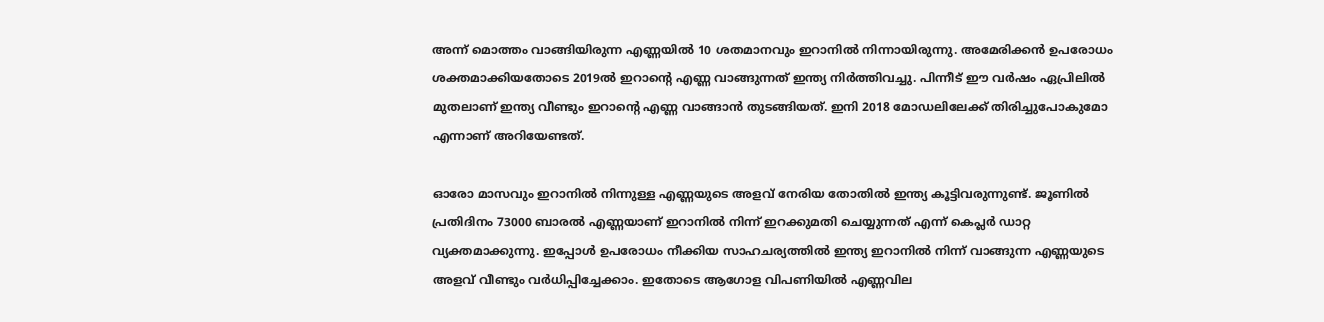അന്ന് മൊത്തം വാങ്ങിയിരുന്ന എണ്ണയില്‍ 10 ശതമാനവും ഇറാനില്‍ നിന്നായിരുന്നു. അമേരിക്കന്‍ ഉപരോധം ശക്തമാക്കിയതോടെ 2019ല്‍ ഇറാന്റെ എണ്ണ വാങ്ങുന്നത് ഇന്ത്യ നിര്‍ത്തിവച്ചു. പിന്നീട് ഈ വര്‍ഷം ഏപ്രിലില്‍ മുതലാണ് ഇന്ത്യ വീണ്ടും ഇറാന്റെ എണ്ണ വാങ്ങാന്‍ തുടങ്ങിയത്. ഇനി 2018 മോഡലിലേക്ക് തിരിച്ചുപോകുമോ എന്നാണ് അറിയേണ്ടത്.

ഓരോ മാസവും ഇറാനില്‍ നിന്നുള്ള എണ്ണയുടെ അളവ് നേരിയ തോതില്‍ ഇന്ത്യ കൂട്ടിവരുന്നുണ്ട്. ജൂണില്‍ പ്രതിദിനം 73000 ബാരല്‍ എണ്ണയാണ് ഇറാനില്‍ നിന്ന് ഇറക്കുമതി ചെയ്യുന്നത് എന്ന് കെപ്ലര്‍ ഡാറ്റ വ്യക്തമാക്കുന്നു. ഇപ്പോള്‍ ഉപരോധം നീക്കിയ സാഹചര്യത്തില്‍ ഇന്ത്യ ഇറാനില്‍ നിന്ന് വാങ്ങുന്ന എണ്ണയുടെ അളവ് വീണ്ടും വര്‍ധിപ്പിച്ചേക്കാം. ഇതോടെ ആഗോള വിപണിയില്‍ എണ്ണവില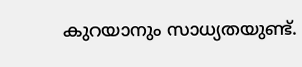കുറയാനും സാധ്യതയുണ്ട്.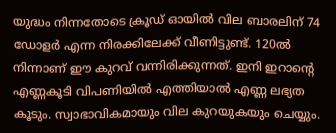യുദ്ധം നിന്നതോടെ ക്രൂഡ് ഓയില്‍ വില ബാരലിന് 74 ഡോളര്‍ എന്ന നിരക്കിലേക്ക് വീണിട്ടുണ്ട്. 120ല്‍ നിന്നാണ് ഈ കുറവ് വന്നിരിക്കുന്നത്. ഇനി ഇറാന്റെ എണ്ണകൂടി വിപണിയില്‍ എത്തിയാല്‍ എണ്ണ ലഭ്യത കൂടും. സ്വാഭാവികമായും വില കുറയുകയും ചെയ്യും.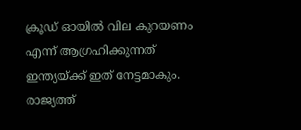ക്രൂഡ് ഓയില്‍ വില കുറയണം എന്ന് ആഗ്രഹിക്കുന്നത് ഇന്ത്യയ്ക്ക് ഇത് നേട്ടമാകും. രാജ്യത്ത്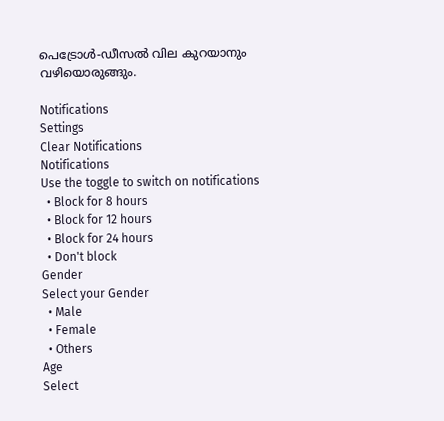പെട്രോള്‍-ഡീസല്‍ വില കുറയാനും വഴിയൊരുങ്ങും.

Notifications
Settings
Clear Notifications
Notifications
Use the toggle to switch on notifications
  • Block for 8 hours
  • Block for 12 hours
  • Block for 24 hours
  • Don't block
Gender
Select your Gender
  • Male
  • Female
  • Others
Age
Select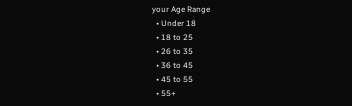your Age Range
  • Under 18
  • 18 to 25
  • 26 to 35
  • 36 to 45
  • 45 to 55
  • 55+